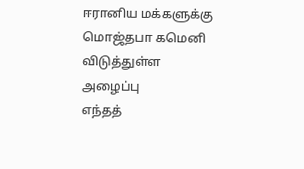ஈரானிய மக்களுக்கு மொஜ்தபா கமெனி விடுத்துள்ள அழைப்பு
எந்தத்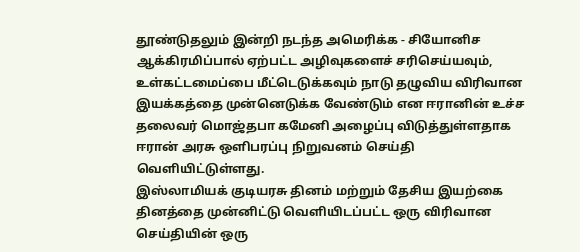தூண்டுதலும் இன்றி நடந்த அமெரிக்க - சியோனிச ஆக்கிரமிப்பால் ஏற்பட்ட அழிவுகளைச் சரிசெய்யவும், உள்கட்டமைப்பை மீட்டெடுக்கவும் நாடு தழுவிய விரிவான இயக்கத்தை முன்னெடுக்க வேண்டும் என ஈரானின் உச்ச தலைவர் மொஜ்தபா கமேனி அழைப்பு விடுத்துள்ளதாக ஈரான் அரசு ஒளிபரப்பு நிறுவனம் செய்தி வெளியிட்டுள்ளது.
இஸ்லாமியக் குடியரசு தினம் மற்றும் தேசிய இயற்கை தினத்தை முன்னிட்டு வெளியிடப்பட்ட ஒரு விரிவான செய்தியின் ஒரு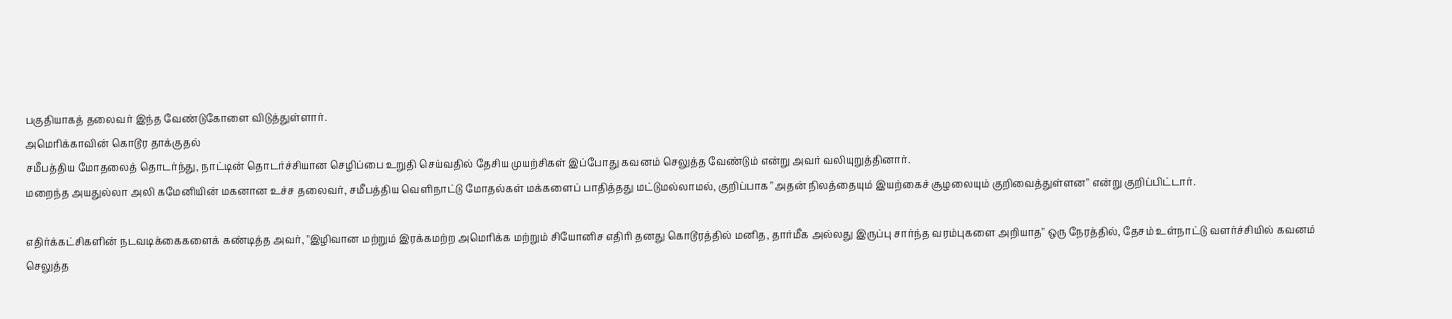பகுதியாகத் தலைவர் இந்த வேண்டுகோளை விடுத்துள்ளார்.
அமெரிக்காவின் கொடூர தாக்குதல்
சமீபத்திய மோதலைத் தொடர்ந்து, நாட்டின் தொடர்ச்சியான செழிப்பை உறுதி செய்வதில் தேசிய முயற்சிகள் இப்போது கவனம் செலுத்த வேண்டும் என்று அவர் வலியுறுத்தினார்.
மறைந்த அயதுல்லா அலி கமேனியின் மகனான உச்ச தலைவர், சமீபத்திய வெளிநாட்டு மோதல்கள் மக்களைப் பாதித்தது மட்டுமல்லாமல், குறிப்பாக "அதன் நிலத்தையும் இயற்கைச் சூழலையும் குறிவைத்துள்ளன" என்று குறிப்பிட்டார்.

எதிர்க்கட்சிகளின் நடவடிக்கைகளைக் கண்டித்த அவர், "இழிவான மற்றும் இரக்கமற்ற அமெரிக்க மற்றும் சியோனிச எதிரி தனது கொடூரத்தில் மனித, தார்மீக அல்லது இருப்பு சார்ந்த வரம்புகளை அறியாத" ஒரு நேரத்தில், தேசம் உள்நாட்டு வளர்ச்சியில் கவனம் செலுத்த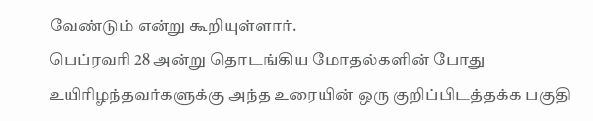வேண்டும் என்று கூறியுள்ளார்.
பெப்ரவரி 28 அன்று தொடங்கிய மோதல்களின் போது உயிரிழந்தவர்களுக்கு அந்த உரையின் ஒரு குறிப்பிடத்தக்க பகுதி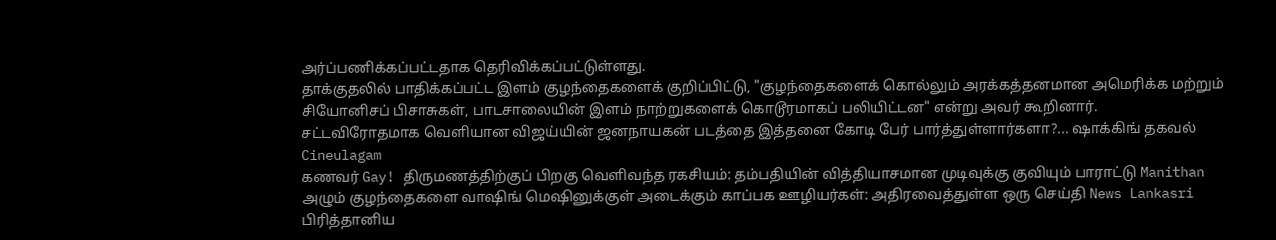அர்ப்பணிக்கப்பட்டதாக தெரிவிக்கப்பட்டுள்ளது.
தாக்குதலில் பாதிக்கப்பட்ட இளம் குழந்தைகளைக் குறிப்பிட்டு, "குழந்தைகளைக் கொல்லும் அரக்கத்தனமான அமெரிக்க மற்றும் சியோனிசப் பிசாசுகள், பாடசாலையின் இளம் நாற்றுகளைக் கொடூரமாகப் பலியிட்டன" என்று அவர் கூறினார்.
சட்டவிரோதமாக வெளியான விஜய்யின் ஜனநாயகன் படத்தை இத்தனை கோடி பேர் பார்த்துள்ளார்களா?... ஷாக்கிங் தகவல் Cineulagam
கணவர் Gay! திருமணத்திற்குப் பிறகு வெளிவந்த ரகசியம்: தம்பதியின் வித்தியாசமான முடிவுக்கு குவியும் பாராட்டு Manithan
அழும் குழந்தைகளை வாஷிங் மெஷினுக்குள் அடைக்கும் காப்பக ஊழியர்கள்: அதிரவைத்துள்ள ஒரு செய்தி News Lankasri
பிரித்தானிய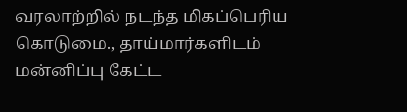வரலாற்றில் நடந்த மிகப்பெரிய கொடுமை., தாய்மார்களிடம் மன்னிப்பு கேட்ட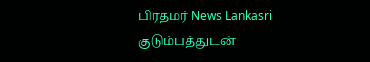பிரதமர் News Lankasri
குடும்பத்துடன்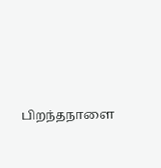பிறந்தநாளை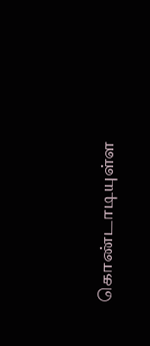கொண்டாடியுள்ள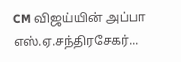CM விஜய்யின் அப்பா எஸ்.ஏ.சந்திரசேகர்...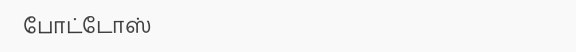போட்டோஸ்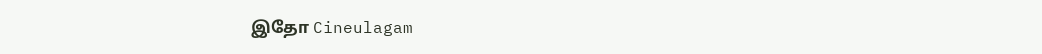இதோ Cineulagam